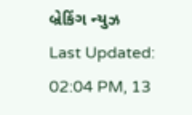બ્રેકિંગ ન્યુઝ
Last Updated: 02:04 PM, 13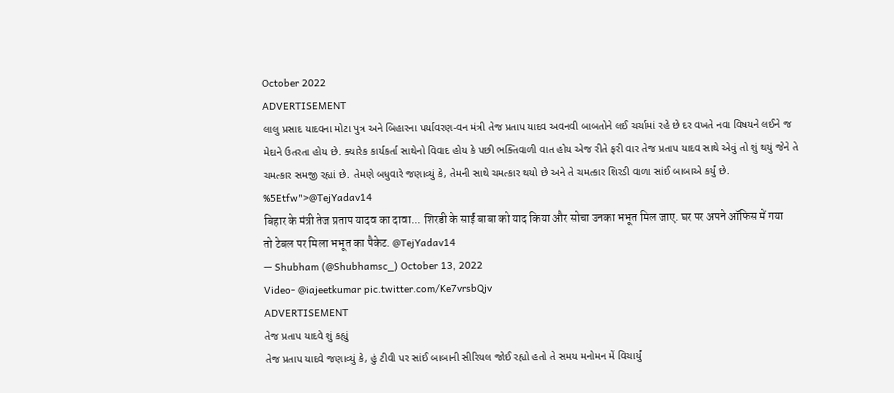October 2022
ADVERTISEMENT
લાલુ પ્રસાદ યાદવના મોટા પુત્ર અને બિહારના પર્યાવરણ-વન મંત્રી તેજ પ્રતાપ યાદવ અવનવી બાબતોને લઈ ચર્ચામાં રહે છે દર વખતે નવા વિષયને લઈને જ મેદાને ઉતરતા હોય છે. ક્યારેક કાર્યકર્તા સાથેનો વિવાદ હોય કે પછી ભક્તિવાળી વાત હોય એજ રીતે ફરી વાર તેજ પ્રતાપ યાદવ સાથે એવું તો શું થયું જેને તે ચમત્કાર સમજી રહ્યાં છે. તેમણે બધુવારે જણાવ્યું કે, તેમની સાથે ચમત્કાર થયો છે અને તે ચમત્કાર શિરડી વાળા સાંઈ બાબાએ કર્યું છે. %5Etfw">@TejYadav14
बिहार के मंत्री तेज प्रताप यादव का दावा... शिरडी के साईं बाबा को याद किया और सोचा उनका भभूत मिल जाए. घर पर अपने ऑफिस में गया तो टेबल पर मिला भभूत का पैकेट. @TejYadav14
— Shubham (@Shubhamsc_) October 13, 2022
Video- @iajeetkumar pic.twitter.com/Ke7vrsbQjv
ADVERTISEMENT
તેજ પ્રતાપ યાદવે શું કહ્યું
તેજ પ્રતાપ યાદવે જણાવ્યું કે, હું ટીવી પર સાંઈ બાબાની સીરિયલ જોઈ રહ્યો હતો તે સમય મનોમન મેં વિચાર્યું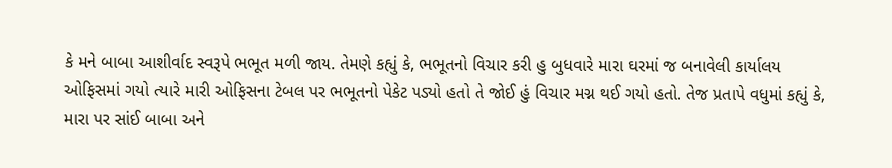કે મને બાબા આશીર્વાદ સ્વરૂપે ભભૂત મળી જાય. તેમણે કહ્યું કે, ભભૂતનો વિચાર કરી હુ બુધવારે મારા ઘરમાં જ બનાવેલી કાર્યાલય ઓફિસમાં ગયો ત્યારે મારી ઓફિસના ટેબલ પર ભભૂતનો પેકેટ પડ્યો હતો તે જોઈ હું વિચાર મગ્ન થઈ ગયો હતો. તેજ પ્રતાપે વધુમાં કહ્યું કે, મારા પર સાંઈ બાબા અને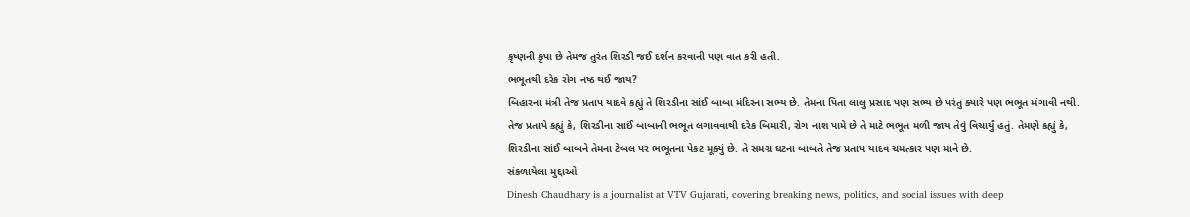કૃષ્ણની કૃપા છે તેમજ તુરંત શિરડી જઈ દર્શન કરવાની પણ વાત કરી હતી.
ભભૂતથી દરેક રોગ નષ્ઠ થઈ જાય?
બિહારના મંત્રી તેજ પ્રતાપ યાદવે કહ્યું તે શિરડીના સાંઈ બાબા મંદિરના સભ્ય છે. તેમના પિતા લાલુ પ્રસાદ પણ સભ્ય છે પરંતુ ક્યારે પણ ભભૂત મંગાવી નથી. તેજ પ્રતાપે કહ્યું કે, શિરડીના સાઈં બાબાની ભભૂત લગાવવાથી દરેક બિમારી, રોગ નાશ પામે છે તે માટે ભભૂત મળી જાય તેવું વિચાર્યું હતું. તેમણે કહ્યું કે, શિરડીના સાંઈ બાબને તેમના ટેબલ પર ભભૂતના પેકટ મૂક્યું છે. તે સમગ્ર ઘટના બાબતે તેજ પ્રતાપ યાદવ ચમત્કાર પણ માને છે.
સંકળાયેલા મુદ્દાઓ
Dinesh Chaudhary is a journalist at VTV Gujarati, covering breaking news, politics, and social issues with deep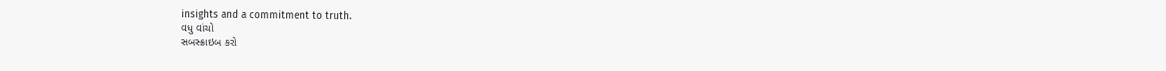insights and a commitment to truth.
વધુ વાંચો
સબસ્ક્રાઇબ કરો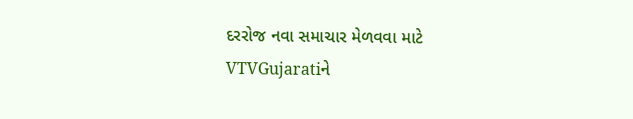દરરોજ નવા સમાચાર મેળવવા માટે VTVGujaratiને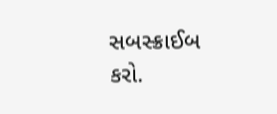સબસ્ક્રાઈબ કરો.